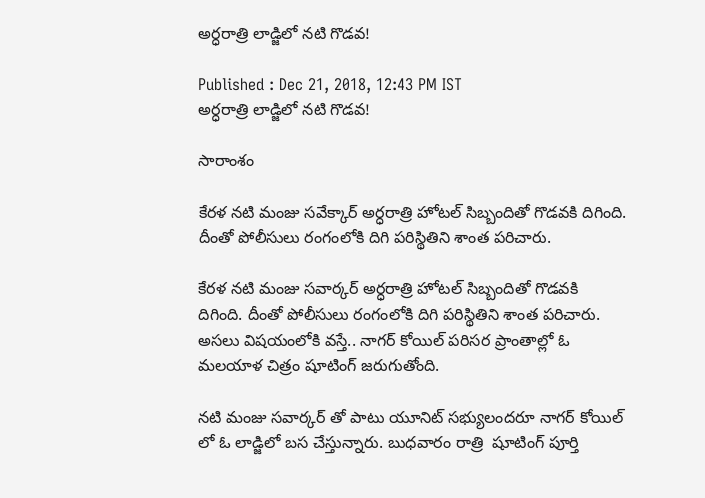అర్ధరాత్రి లాడ్జిలో నటి గొడవ!

Published : Dec 21, 2018, 12:43 PM IST
అర్ధరాత్రి లాడ్జిలో నటి గొడవ!

సారాంశం

కేరళ నటి మంజు సవేక్కార్ అర్ధరాత్రి హోటల్ సిబ్బందితో గొడవకి దిగింది. దీంతో పోలీసులు రంగంలోకి దిగి పరిస్థితిని శాంత పరిచారు.

కేరళ నటి మంజు సవార్కర్ అర్ధరాత్రి హోటల్ సిబ్బందితో గొడవకి దిగింది. దీంతో పోలీసులు రంగంలోకి దిగి పరిస్థితిని శాంత పరిచారు. అసలు విషయంలోకి వస్తే.. నాగర్ కోయిల్ పరిసర ప్రాంతాల్లో ఓ మలయాళ చిత్రం షూటింగ్ జరుగుతోంది.

నటి మంజు సవార్కర్ తో పాటు యూనిట్ సభ్యులందరూ నాగర్ కోయిల్ లో ఓ లాడ్జిలో బస చేస్తున్నారు. బుధవారం రాత్రి  షూటింగ్ పూర్తి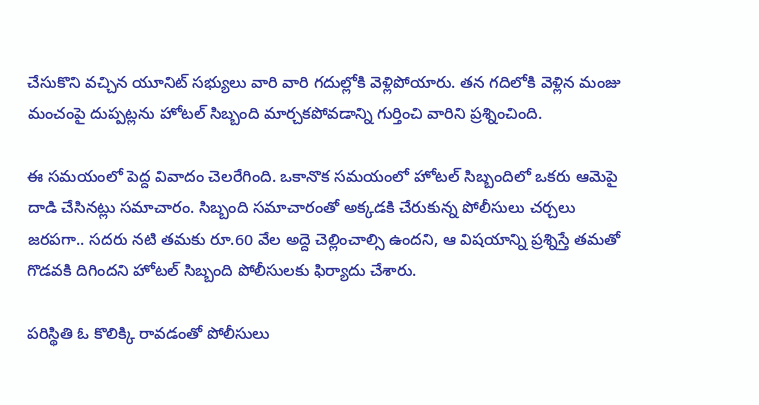చేసుకొని వచ్చిన యూనిట్ సభ్యులు వారి వారి గదుల్లోకి వెళ్లిపోయారు. తన గదిలోకి వెళ్లిన మంజు మంచంపై దుప్పట్లను హోటల్ సిబ్బంది మార్చకపోవడాన్ని గుర్తించి వారిని ప్రశ్నించింది.

ఈ సమయంలో పెద్ద వివాదం చెలరేగింది. ఒకానొక సమయంలో హోటల్ సిబ్బందిలో ఒకరు ఆమెపై దాడి చేసినట్లు సమాచారం. సిబ్బంది సమాచారంతో అక్కడకి చేరుకున్న పోలీసులు చర్చలు జరపగా.. సదరు నటి తమకు రూ.60 వేల అద్దె చెల్లించాల్సి ఉందని, ఆ విషయాన్ని ప్రశ్నిస్తే తమతో గొడవకి దిగిందని హోటల్ సిబ్బంది పోలీసులకు ఫిర్యాదు చేశారు.

పరిస్థితి ఓ కొలిక్కి రావడంతో పోలీసులు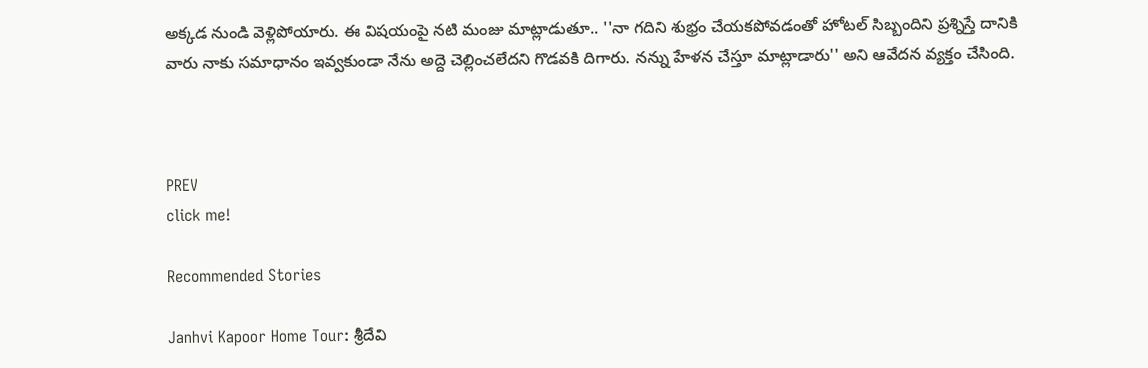అక్కడ నుండి వెళ్లిపోయారు. ఈ విషయంపై నటి మంజు మాట్లాడుతూ.. ''నా గదిని శుభ్రం చేయకపోవడంతో హోటల్ సిబ్బందిని ప్రశ్నిస్తే దానికి వారు నాకు సమాధానం ఇవ్వకుండా నేను అద్దె చెల్లించలేదని గొడవకి దిగారు. నన్ను హేళన చేస్తూ మాట్లాడారు'' అని ఆవేదన వ్యక్తం చేసింది.



PREV
click me!

Recommended Stories

Janhvi Kapoor Home Tour: శ్రీదేవి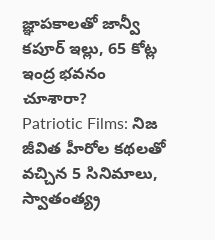జ్ఞాపకాలతో జాన్వీ కపూర్ ఇల్లు, 65 కోట్ల ఇంద్ర భవనం చూశారా?
Patriotic Films: నిజ జీవిత హీరోల కథలతో వచ్చిన 5 సినిమాలు, స్వాతంత్య్ర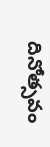దినోత్సవం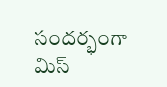సందర్భంగా మిస్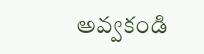అవ్వకండి